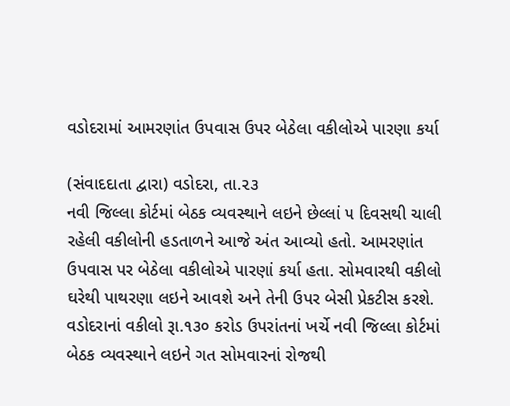વડોદરામાં આમરણાંત ઉપવાસ ઉપર બેઠેલા વકીલોએ પારણા કર્યા

(સંવાદદાતા દ્વારા) વડોદરા, તા.૨૩
નવી જિલ્લા કોર્ટમાં બેઠક વ્યવસ્થાને લઇને છેલ્લાં ૫ દિવસથી ચાલી રહેલી વકીલોની હડતાળને આજે અંત આવ્યો હતો. આમરણાંત ઉપવાસ પર બેઠેલા વકીલોએ પારણાં કર્યા હતા. સોમવારથી વકીલો ઘરેથી પાથરણા લઇને આવશે અને તેની ઉપર બેસી પ્રેકટીસ કરશે.
વડોદરાનાં વકીલો રૂા.૧૩૦ કરોડ ઉપરાંતનાં ખર્ચે નવી જિલ્લા કોર્ટમાં બેઠક વ્યવસ્થાને લઇને ગત સોમવારનાં રોજથી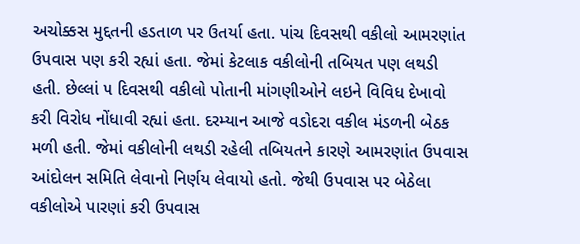અચોક્કસ મુદ્દતની હડતાળ પર ઉતર્યા હતા. પાંચ દિવસથી વકીલો આમરણાંત ઉપવાસ પણ કરી રહ્યાં હતા. જેમાં કેટલાક વકીલોની તબિયત પણ લથડી હતી. છેલ્લાં ૫ દિવસથી વકીલો પોતાની માંગણીઓને લઇને વિવિધ દેખાવો કરી વિરોધ નોંધાવી રહ્યાં હતા. દરમ્યાન આજે વડોદરા વકીલ મંડળની બેઠક મળી હતી. જેમાં વકીલોની લથડી રહેલી તબિયતને કારણે આમરણાંત ઉપવાસ આંદોલન સમિતિ લેવાનો નિર્ણય લેવાયો હતો. જેથી ઉપવાસ પર બેઠેલા વકીલોએ પારણાં કરી ઉપવાસ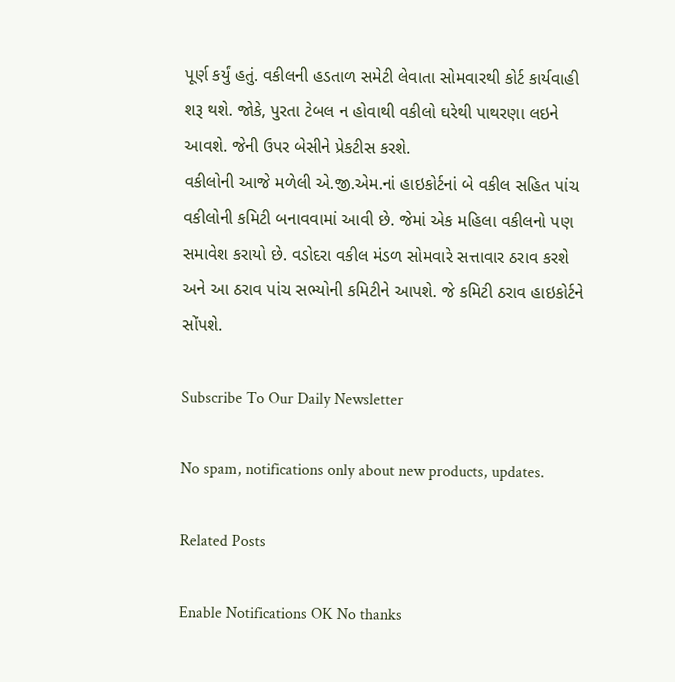પૂર્ણ કર્યું હતું. વકીલની હડતાળ સમેટી લેવાતા સોમવારથી કોર્ટ કાર્યવાહી શરૂ થશે. જોકે, પુરતા ટેબલ ન હોવાથી વકીલો ઘરેથી પાથરણા લઇને આવશે. જેની ઉપર બેસીને પ્રેકટીસ કરશે.
વકીલોની આજે મળેલી એ.જી.એમ.નાં હાઇકોર્ટનાં બે વકીલ સહિત પાંચ વકીલોની કમિટી બનાવવામાં આવી છે. જેમાં એક મહિલા વકીલનો પણ સમાવેશ કરાયો છે. વડોદરા વકીલ મંડળ સોમવારે સત્તાવાર ઠરાવ કરશે અને આ ઠરાવ પાંચ સભ્યોની કમિટીને આપશે. જે કમિટી ઠરાવ હાઇકોર્ટને સોંપશે.

Subscribe To Our Daily Newsletter

No spam, notifications only about new products, updates.

Related Posts

Enable Notifications OK No thanks